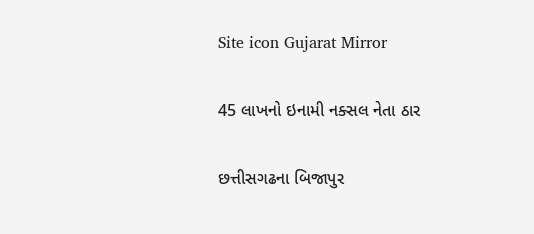Site icon Gujarat Mirror

45 લાખનો ઇનામી નક્સલ નેતા ઠાર

છત્તીસગઢના બિજાપુર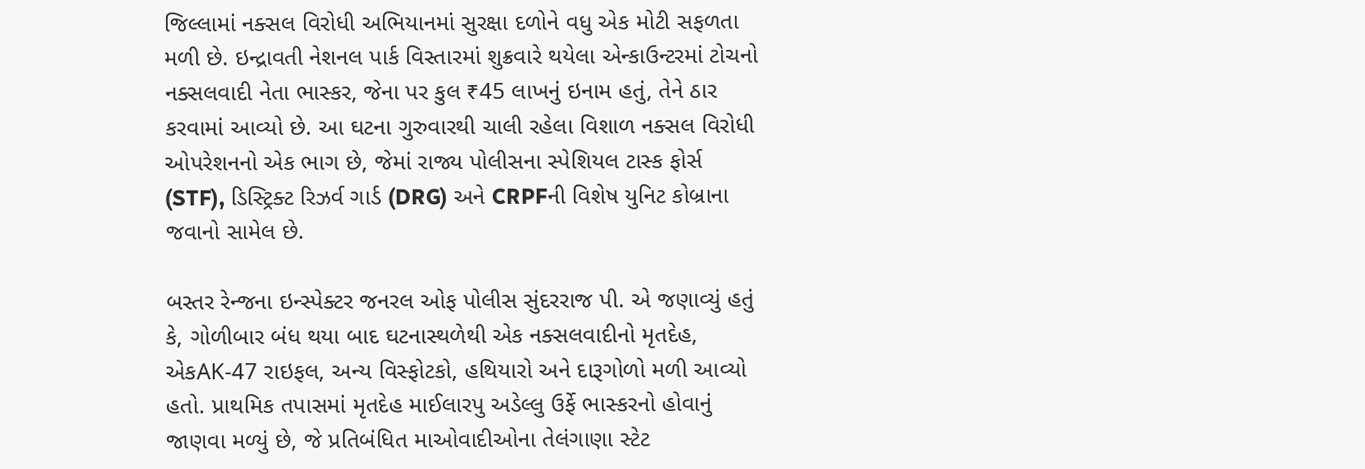જિલ્લામાં નક્સલ વિરોધી અભિયાનમાં સુરક્ષા દળોને વધુ એક મોટી સફળતા મળી છે. ઇન્દ્રાવતી નેશનલ પાર્ક વિસ્તારમાં શુક્રવારે થયેલા એન્કાઉન્ટરમાં ટોચનો નક્સલવાદી નેતા ભાસ્કર, જેના પર કુલ ₹45 લાખનું ઇનામ હતું, તેને ઠાર કરવામાં આવ્યો છે. આ ઘટના ગુરુવારથી ચાલી રહેલા વિશાળ નક્સલ વિરોધી ઓપરેશનનો એક ભાગ છે, જેમાં રાજ્ય પોલીસના સ્પેશિયલ ટાસ્ક ફોર્સ (STF), ડિસ્ટ્રિક્ટ રિઝર્વ ગાર્ડ (DRG) અને CRPFની વિશેષ યુનિટ કોબ્રાના જવાનો સામેલ છે.

બસ્તર રેન્જના ઇન્સ્પેક્ટર જનરલ ઓફ પોલીસ સુંદરરાજ પી. એ જણાવ્યું હતું કે, ગોળીબાર બંધ થયા બાદ ઘટનાસ્થળેથી એક નક્સલવાદીનો મૃતદેહ, એકAK-47 રાઇફલ, અન્ય વિસ્ફોટકો, હથિયારો અને દારૂગોળો મળી આવ્યો હતો. પ્રાથમિક તપાસમાં મૃતદેહ માઈલારપુ અડેલ્લુ ઉર્ફે ભાસ્કરનો હોવાનું જાણવા મળ્યું છે, જે પ્રતિબંધિત માઓવાદીઓના તેલંગાણા સ્ટેટ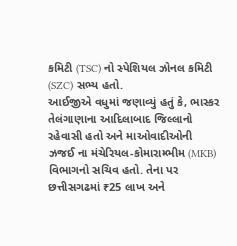કમિટી (TSC) નો સ્પેશિયલ ઝોનલ કમિટી (SZC) સભ્ય હતો.
આઈજીએ વધુમાં જણાવ્યું હતું કે, ભાસ્કર તેલંગાણાના આદિલાબાદ જિલ્લાનો રહેવાસી હતો અને માઓવાદીઓની ઝજઈ ના મંચેરિયલ-કોમારામ્ભીમ (MKB) વિભાગનો સચિવ હતો. તેના પર છત્તીસગઢમાં ₹25 લાખ અને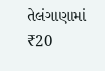તેલંગાણામાં ₹20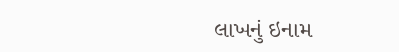લાખનું ઇનામ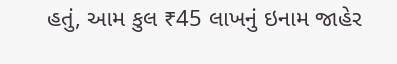હતું, આમ કુલ ₹45 લાખનું ઇનામ જાહેર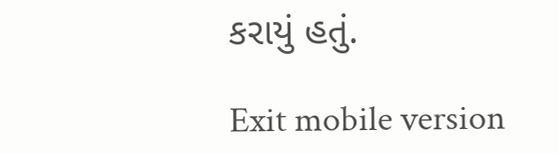કરાયું હતું.

Exit mobile version